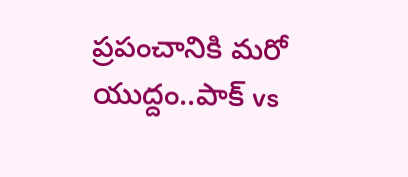ప్రపంచానికి మరో యుద్దం..పాక్ vs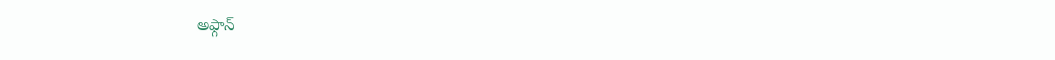అఫ్గాన్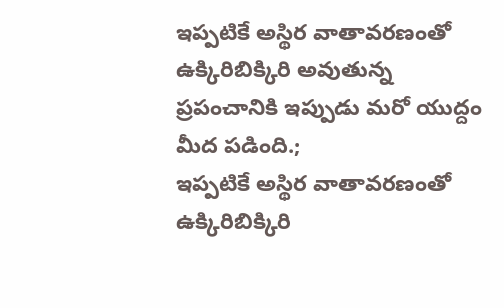ఇప్పటికే అస్థిర వాతావరణంతో ఉక్కిరిబిక్కిరి అవుతున్న ప్రపంచానికి ఇప్పుడు మరో యుద్దం మీద పడింది.;
ఇప్పటికే అస్థిర వాతావరణంతో ఉక్కిరిబిక్కిరి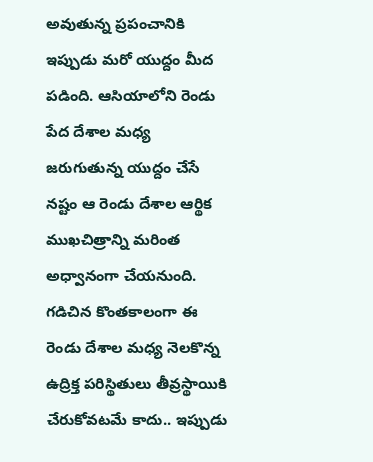అవుతున్న ప్రపంచానికి ఇప్పుడు మరో యుద్దం మీద పడింది. ఆసియాలోని రెండు పేద దేశాల మధ్య జరుగుతున్న యుద్దం చేసే నష్టం ఆ రెండు దేశాల ఆర్థిక ముఖచిత్రాన్ని మరింత అధ్వానంగా చేయనుంది. గడిచిన కొంతకాలంగా ఈ రెండు దేశాల మధ్య నెలకొన్న ఉద్రిక్త పరిస్థితులు తీవ్రస్థాయికి చేరుకోవటమే కాదు.. ఇప్పుడు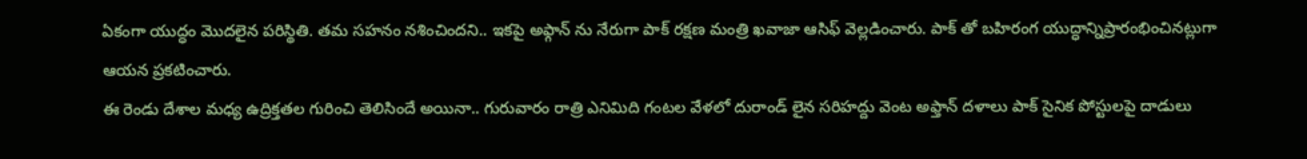ఏకంగా యుద్ధం మొదలైన పరిస్థితి. తమ సహనం నశించిందని.. ఇకపై అఫ్గాన్ ను నేరుగా పాక్ రక్షణ మంత్రి ఖవాజా ఆసిఫ్ వెల్లడించారు. పాక్ తో బహిరంగ యుద్ధాన్నిప్రారంభించినట్లుగా ఆయన ప్రకటించారు.
ఈ రెండు దేశాల మధ్య ఉద్రిక్తతల గురించి తెలిసిందే అయినా.. గురువారం రాత్రి ఎనిమిది గంటల వేళలో దురాండ్ లైన సరిహద్దు వెంట అఫ్తాన్ దళాలు పాక్ సైనిక పోస్టులపై దాడులు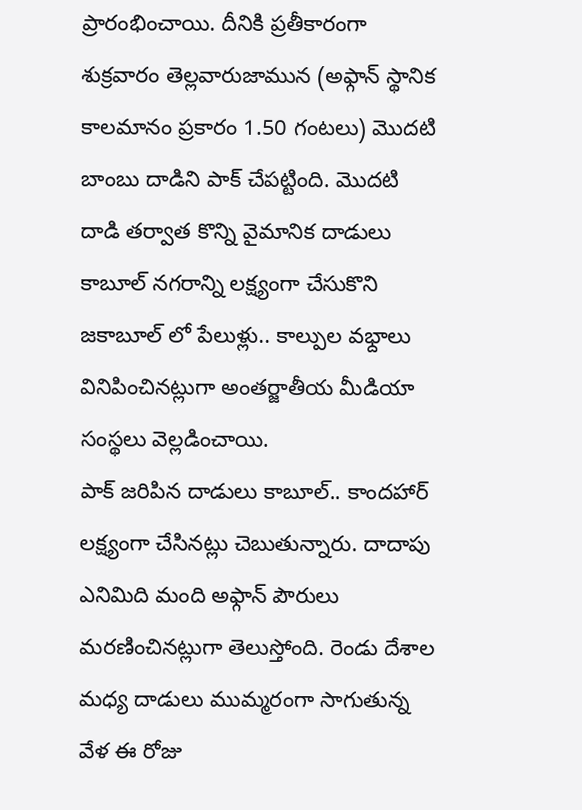ప్రారంభించాయి. దీనికి ప్రతీకారంగా శుక్రవారం తెల్లవారుజామున (అఫ్గాన్ స్థానిక కాలమానం ప్రకారం 1.50 గంటలు) మొదటి బాంబు దాడిని పాక్ చేపట్టింది. మొదటి దాడి తర్వాత కొన్ని వైమానిక దాడులు కాబూల్ నగరాన్ని లక్ష్యంగా చేసుకొని జకాబూల్ లో పేలుళ్లు.. కాల్పుల వభ్దాలు వినిపించినట్లుగా అంతర్జాతీయ మీడియా సంస్థలు వెల్లడించాయి.
పాక్ జరిపిన దాడులు కాబూల్.. కాందహార్ లక్ష్యంగా చేసినట్లు చెబుతున్నారు. దాదాపు ఎనిమిది మంది అఫ్గాన్ పౌరులు మరణించినట్లుగా తెలుస్తోంది. రెండు దేశాల మధ్య దాడులు ముమ్మరంగా సాగుతున్న వేళ ఈ రోజు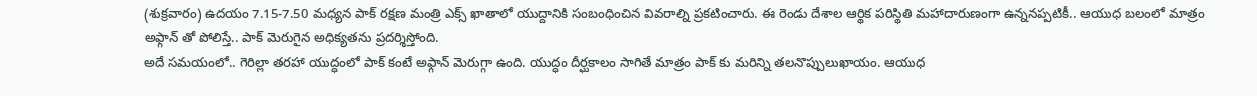(శుక్రవారం) ఉదయం 7.15-7.50 మధ్యన పాక్ రక్షణ మంత్రి ఎక్స్ ఖాతాలో యుద్దానికి సంబంధించిన వివరాల్ని ప్రకటించారు. ఈ రెండు దేశాల ఆర్థిక పరిస్థితి మహాదారుణంగా ఉన్ననప్పటికీ.. ఆయుధ బలంలో మాత్రం అఫ్గాన్ తో పోలిస్తే.. పాక్ మెరుగైన అధిక్యతను ప్రదర్శిస్తోంది.
అదే సమయంలో.. గెరిల్లా తరహా యుద్ధంలో పాక్ కంటే అఫ్గాన్ మెరుగ్గా ఉంది. యుద్ధం దీర్ఘకాలం సాగితే మాత్రం పాక్ కు మరిన్ని తలనొప్పులుఖాయం. ఆయుధ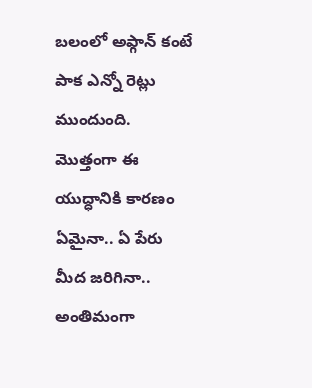బలంలో అఫ్గాన్ కంటే పాక ఎన్నో రెట్లు ముందుంది. మొత్తంగా ఈ యుద్ధానికి కారణం ఏమైనా.. ఏ పేరు మీద జరిగినా.. అంతిమంగా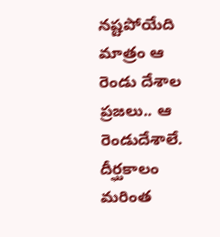నష్టపోయేది మాత్రం ఆ రెండు దేశాల ప్రజలు.. ఆ రెండుదేశాలే. దీర్ఘకాలం మరింత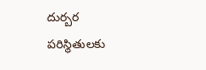దుర్బర పరిస్థితులకు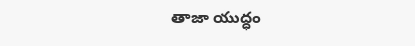తాజా యుద్ధం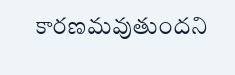కారణమవుతుందని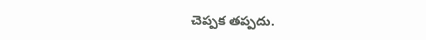చెప్పక తప్పదు.